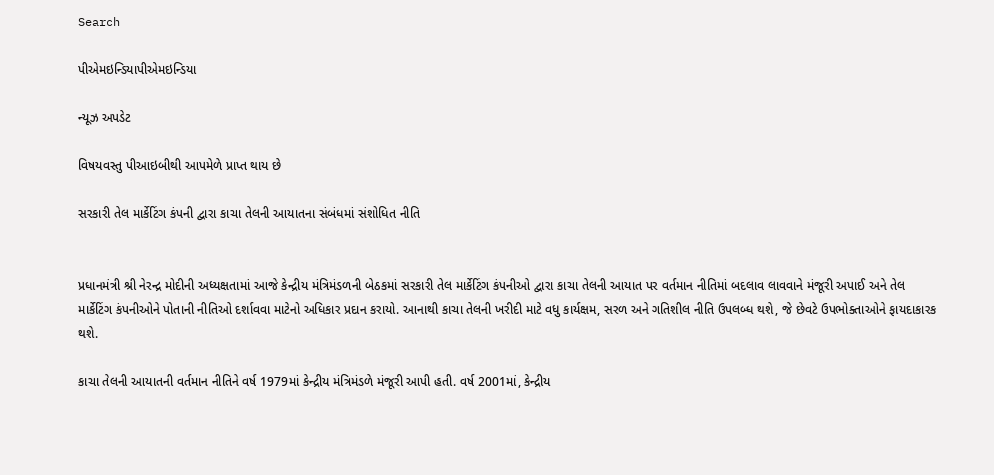Search

પીએમઇન્ડિયાપીએમઇન્ડિયા

ન્યૂઝ અપડેટ

વિષયવસ્તુ પીઆઇબીથી આપમેળે પ્રાપ્ત થાય છે

સરકારી તેલ માર્કેટિંગ કંપની દ્વારા કાચા તેલની આયાતના સંબંધમાં સંશોધિત નીતિ


પ્રધાનમંત્રી શ્રી નેરન્દ્ર મોદીની અધ્યક્ષતામાં આજે કેન્દ્રીય મંત્રિમંડળની બેઠકમાં સરકારી તેલ માર્કેટિંગ કંપનીઓ દ્વારા કાચા તેલની આયાત પર વર્તમાન નીતિમાં બદલાવ લાવવાને મંજૂરી અપાઈ અને તેલ માર્કેટિંગ કંપનીઓને પોતાની નીતિઓ દર્શાવવા માટેનો અધિકાર પ્રદાન કરાયો. આનાથી કાચા તેલની ખરીદી માટે વધુ કાર્યક્ષમ, સરળ અને ગતિશીલ નીતિ ઉપલબ્ધ થશે, જે છેવટે ઉપભોક્તાઓને ફાયદાકારક થશે.

કાચા તેલની આયાતની વર્તમાન નીતિને વર્ષ 1979માં કેન્દ્રીય મંત્રિમંડળે મંજૂરી આપી હતી. વર્ષ 2001માં, કેન્દ્રીય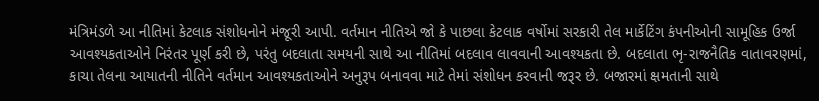મંત્રિમંડળે આ નીતિમાં કેટલાક સંશોધનોને મંજૂરી આપી. વર્તમાન નીતિએ જો કે પાછલા કેટલાક વર્ષોમાં સરકારી તેલ માર્કેટિંગ કંપનીઓની સામૂહિક ઉર્જા આવશ્યકતાઓને નિરંતર પૂર્ણ કરી છે, પરંતુ બદલાતા સમયની સાથે આ નીતિમાં બદલાવ લાવવાની આવશ્યકતા છે. બદલાતા ભૃ-રાજનૈતિક વાતાવરણમાં, કાચા તેલના આયાતની નીતિને વર્તમાન આવશ્યકતાઓને અનુરૂપ બનાવવા માટે તેમાં સંશોધન કરવાની જરૂર છે. બજારમાં ક્ષમતાની સાથે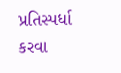પ્રતિસ્પર્ધા કરવા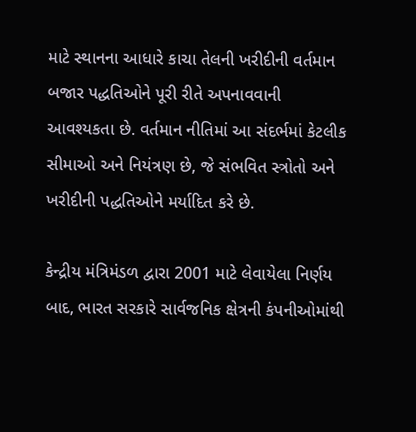માટે સ્થાનના આધારે કાચા તેલની ખરીદીની વર્તમાન બજાર પદ્ધતિઓને પૂરી રીતે અપનાવવાની આવશ્યકતા છે. વર્તમાન નીતિમાં આ સંદર્ભમાં કેટલીક સીમાઓ અને નિયંત્રણ છે, જે સંભવિત સ્ત્રોતો અને ખરીદીની પદ્ધતિઓને મર્યાદિત કરે છે.

કેન્દ્રીય મંત્રિમંડળ દ્વારા 2001 માટે લેવાયેલા નિર્ણય બાદ, ભારત સરકારે સાર્વજનિક ક્ષેત્રની કંપનીઓમાંથી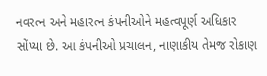નવરત્ન અને મહારત્ન કંપનીઓને મહત્વપૂર્ણ અધિકાર સોંપ્યા છે. આ કંપનીઓ પ્રચાલન, નાણાકીય તેમજ રોકાણ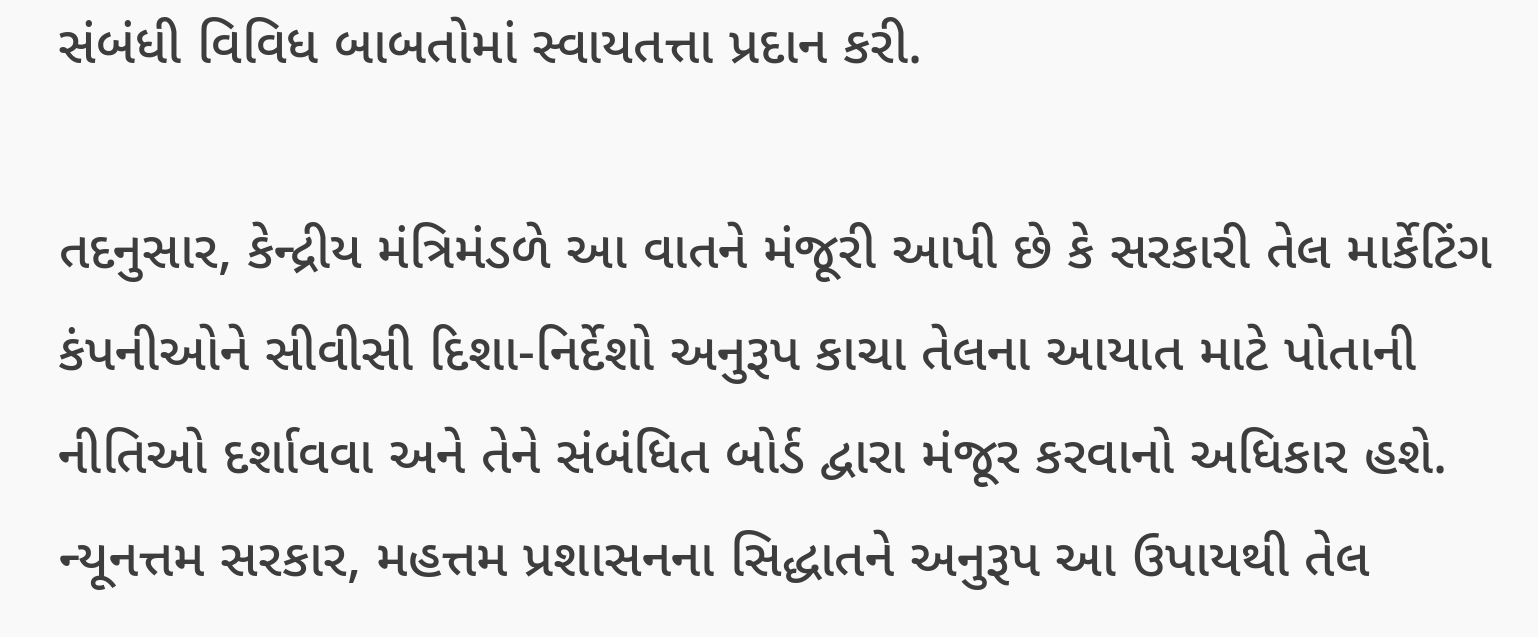સંબંધી વિવિધ બાબતોમાં સ્વાયતત્તા પ્રદાન કરી.

તદનુસાર, કેન્દ્રીય મંત્રિમંડળે આ વાતને મંજૂરી આપી છે કે સરકારી તેલ માર્કેટિંગ કંપનીઓને સીવીસી દિશા-નિર્દેશો અનુરૂપ કાચા તેલના આયાત માટે પોતાની નીતિઓ દર્શાવવા અને તેને સંબંધિત બોર્ડ દ્વારા મંજૂર કરવાનો અધિકાર હશે. ન્યૂનત્તમ સરકાર, મહત્તમ પ્રશાસનના સિદ્ધાતને અનુરૂપ આ ઉપાયથી તેલ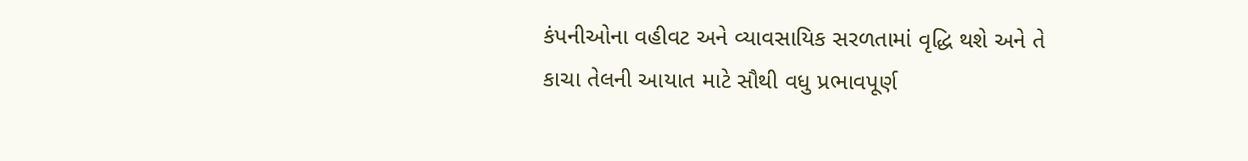કંપનીઓના વહીવટ અને વ્યાવસાયિક સરળતામાં વૃદ્ધિ થશે અને તે કાચા તેલની આયાત માટે સૌથી વધુ પ્રભાવપૂર્ણ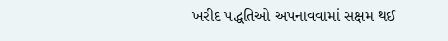ખરીદ પદ્ધતિઓ અપનાવવામાં સક્ષમ થઈ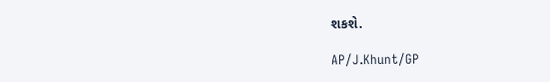શકશે.

AP/J.Khunt/GP